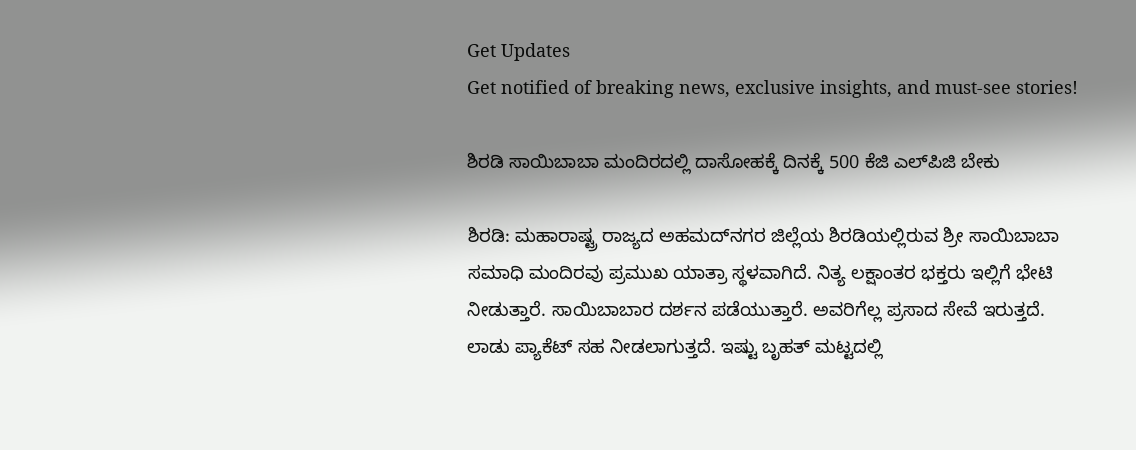Get Updates
Get notified of breaking news, exclusive insights, and must-see stories!

ಶಿರಡಿ ಸಾಯಿಬಾಬಾ ಮಂದಿರದಲ್ಲಿ ದಾಸೋಹಕ್ಕೆ ದಿನಕ್ಕೆ 500 ಕೆಜಿ ಎಲ್‌ಪಿಜಿ ಬೇಕು

ಶಿರಡಿ: ಮಹಾರಾಷ್ಟ್ರ ರಾಜ್ಯದ ಅಹಮದ್‌ನಗರ ಜಿಲ್ಲೆಯ ಶಿರಡಿಯಲ್ಲಿರುವ ಶ್ರೀ ಸಾಯಿಬಾಬಾ ಸಮಾಧಿ ಮಂದಿರವು ಪ್ರಮುಖ ಯಾತ್ರಾ ಸ್ಥಳವಾಗಿದೆ. ನಿತ್ಯ ಲಕ್ಷಾಂತರ ಭಕ್ತರು ಇಲ್ಲಿಗೆ ಭೇಟಿ ನೀಡುತ್ತಾರೆ. ಸಾಯಿಬಾಬಾರ ದರ್ಶನ ಪಡೆಯುತ್ತಾರೆ. ಅವರಿಗೆಲ್ಲ ಪ್ರಸಾದ ಸೇವೆ ಇರುತ್ತದೆ. ಲಾಡು ಪ್ಯಾಕೆಟ್ ಸಹ ನೀಡಲಾಗುತ್ತದೆ. ಇಷ್ಟು ಬೃಹತ್ ಮಟ್ಟದಲ್ಲಿ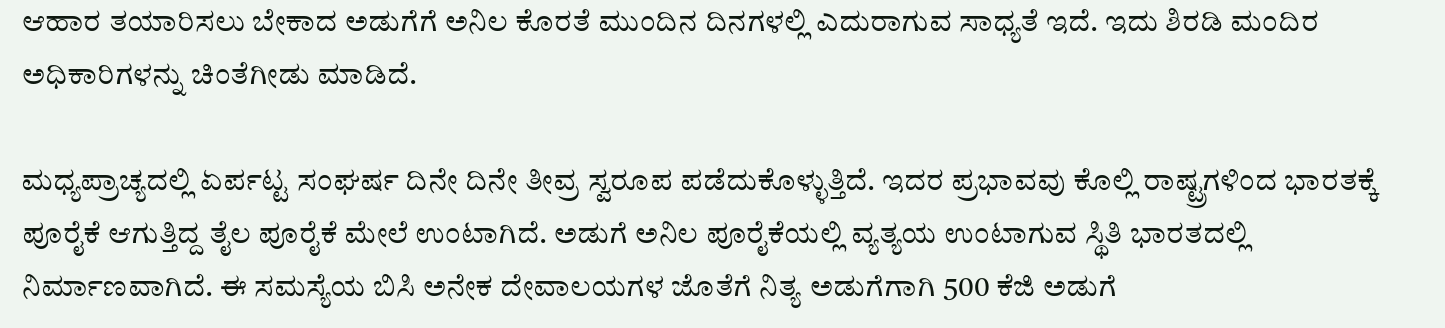ಆಹಾರ ತಯಾರಿಸಲು ಬೇಕಾದ ಅಡುಗೆಗೆ ಅನಿಲ ಕೊರತೆ ಮುಂದಿನ ದಿನಗಳಲ್ಲಿ ಎದುರಾಗುವ ಸಾಧ್ಯತೆ ಇದೆ. ಇದು ಶಿರಡಿ ಮಂದಿರ ಅಧಿಕಾರಿಗಳನ್ನು ಚಿಂತೆಗೀಡು ಮಾಡಿದೆ.

ಮಧ್ಯಪ್ರಾಚ್ಯದಲ್ಲಿ ಏರ್ಪಟ್ಟ ಸಂಘರ್ಷ ದಿನೇ ದಿನೇ ತೀವ್ರ ಸ್ವರೂಪ ಪಡೆದುಕೊಳ್ಳುತ್ತಿದೆ. ಇದರ ಪ್ರಭಾವವು ಕೊಲ್ಲಿ ರಾಷ್ಟ್ರಗಳಿಂದ ಭಾರತಕ್ಕೆ ಪೂರೈಕೆ ಆಗುತ್ತಿದ್ದ ತೈಲ ಪೂರೈಕೆ ಮೇಲೆ ಉಂಟಾಗಿದೆ. ಅಡುಗೆ ಅನಿಲ ಪೂರೈಕೆಯಲ್ಲಿ ವ್ಯತ್ಯಯ ಉಂಟಾಗುವ ಸ್ಥಿತಿ ಭಾರತದಲ್ಲಿ ನಿರ್ಮಾಣವಾಗಿದೆ. ಈ ಸಮಸ್ಯೆಯ ಬಿಸಿ ಅನೇಕ ದೇವಾಲಯಗಳ ಜೊತೆಗೆ ನಿತ್ಯ ಅಡುಗೆಗಾಗಿ 500 ಕೆಜಿ ಅಡುಗೆ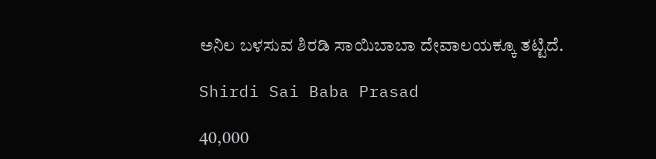ಅನಿಲ ಬಳಸುವ ಶಿರಡಿ ಸಾಯಿಬಾಬಾ ದೇವಾಲಯಕ್ಕೂ ತಟ್ಟಿದೆ.

Shirdi Sai Baba Prasad

40,000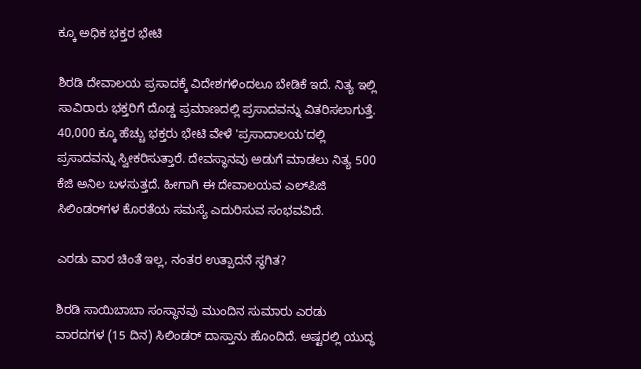ಕ್ಕೂ ಅಧಿಕ ಭಕ್ತರ ಭೇಟಿ

ಶಿರಡಿ ದೇವಾಲಯ ಪ್ರಸಾದಕ್ಕೆ ವಿದೇಶಗಳಿಂದಲೂ ಬೇಡಿಕೆ ಇದೆ. ನಿತ್ಯ ಇಲ್ಲಿ ಸಾವಿರಾರು ಭಕ್ತರಿಗೆ ದೊಡ್ಡ ಪ್ರಮಾಣದಲ್ಲಿ ಪ್ರಸಾದವನ್ನು ವಿತರಿಸಲಾಗುತ್ತೆ. 40,000 ಕ್ಕೂ ಹೆಚ್ಚು ಭಕ್ತರು ಭೇಟಿ ವೇಳೆ 'ಪ್ರಸಾದಾಲಯ'ದಲ್ಲಿ ಪ್ರಸಾದವನ್ನು ಸ್ವೀಕರಿಸುತ್ತಾರೆ. ದೇವಸ್ಥಾನವು ಅಡುಗೆ ಮಾಡಲು ನಿತ್ಯ 500 ಕೆಜಿ ಅನಿಲ ಬಳಸುತ್ತದೆ. ಹೀಗಾಗಿ ಈ ದೇವಾಲಯವ ಎಲ್‌ಪಿಜಿ ಸಿಲಿಂಡರ್‌ಗಳ ಕೊರತೆಯ ಸಮಸ್ಯೆ ಎದುರಿಸುವ ಸಂಭವವಿದೆ.

ಎರಡು ವಾರ ಚಿಂತೆ ಇಲ್ಲ, ನಂತರ ಉತ್ಪಾದನೆ ಸ್ಥಗಿತ?

ಶಿರಡಿ ಸಾಯಿಬಾಬಾ ಸಂಸ್ಥಾನವು ಮುಂದಿನ ಸುಮಾರು ಎರಡು ವಾರದಗಳ (15 ದಿನ) ಸಿಲಿಂಡರ್ ದಾಸ್ತಾನು ಹೊಂದಿದೆ. ಅಷ್ಟರಲ್ಲಿ ಯುದ್ಧ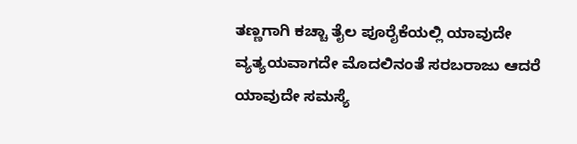ತಣ್ಣಗಾಗಿ ಕಚ್ಚಾ ತೈಲ ಪೂರೈಕೆಯಲ್ಲಿ ಯಾವುದೇ ವ್ಯತ್ಯಯವಾಗದೇ ಮೊದಲಿನಂತೆ ಸರಬರಾಜು ಆದರೆ ಯಾವುದೇ ಸಮಸ್ಯೆ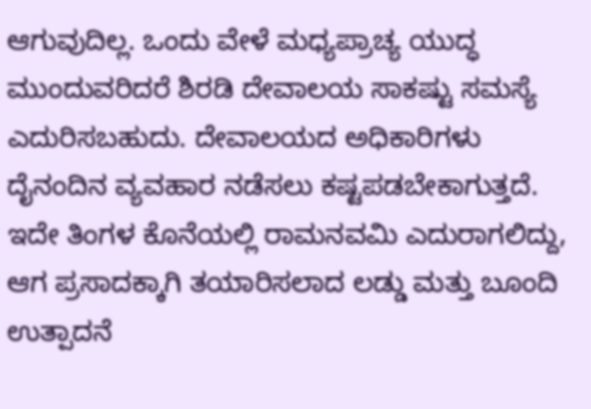ಆಗುವುದಿಲ್ಲ. ಒಂದು ವೇಳೆ ಮಧ್ಯಪ್ರಾಚ್ಯ ಯುದ್ಧ ಮುಂದುವರಿದರೆ ಶಿರಡಿ ದೇವಾಲಯ ಸಾಕಷ್ಟು ಸಮಸ್ಯೆ ಎದುರಿಸಬಹುದು. ದೇವಾಲಯದ ಅಧಿಕಾರಿಗಳು ದೈನಂದಿನ ವ್ಯವಹಾರ ನಡೆಸಲು ಕಷ್ಟಪಡಬೇಕಾಗುತ್ತದೆ. ಇದೇ ತಿಂಗಳ ಕೊನೆಯಲ್ಲಿ ರಾಮನವಮಿ ಎದುರಾಗಲಿದ್ದು, ಆಗ ಪ್ರಸಾದಕ್ಕಾಗಿ ತಯಾರಿಸಲಾದ ಲಡ್ಡು ಮತ್ತು ಬೂಂದಿ ಉತ್ಪಾದನೆ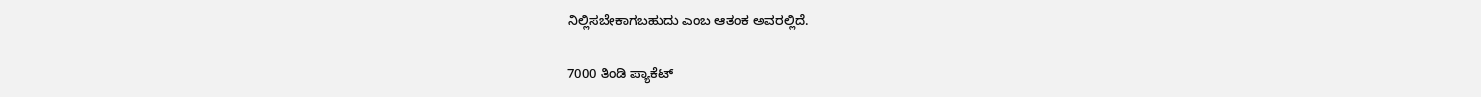ನಿಲ್ಲಿಸಬೇಕಾಗಬಹುದು ಎಂಬ ಆತಂಕ ಅವರಲ್ಲಿದೆ.

7000 ತಿಂಡಿ ಪ್ಯಾಕೆಟ್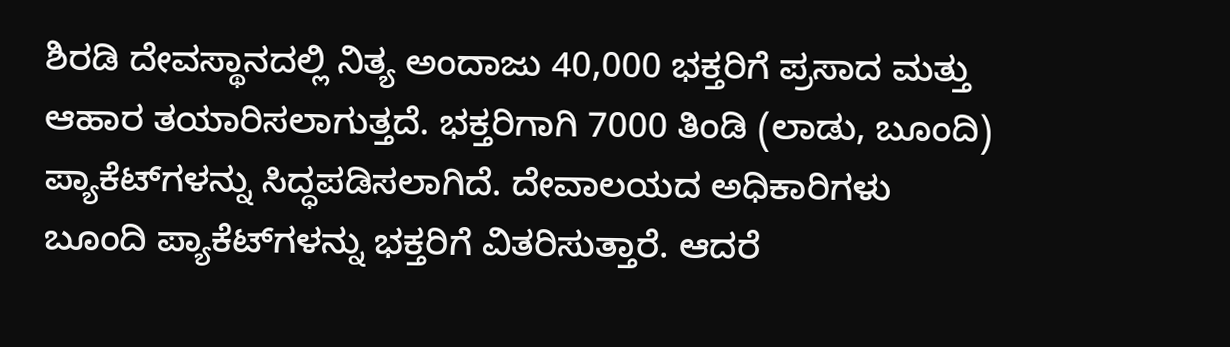ಶಿರಡಿ ದೇವಸ್ಥಾನದಲ್ಲಿ ನಿತ್ಯ ಅಂದಾಜು 40,000 ಭಕ್ತರಿಗೆ ಪ್ರಸಾದ ಮತ್ತು ಆಹಾರ ತಯಾರಿಸಲಾಗುತ್ತದೆ. ಭಕ್ತರಿಗಾಗಿ 7000 ತಿಂಡಿ (ಲಾಡು, ಬೂಂದಿ) ಪ್ಯಾಕೆಟ್‌ಗಳನ್ನು ಸಿದ್ಧಪಡಿಸಲಾಗಿದೆ. ದೇವಾಲಯದ ಅಧಿಕಾರಿಗಳು ಬೂಂದಿ ಪ್ಯಾಕೆಟ್‌ಗಳನ್ನು ಭಕ್ತರಿಗೆ ವಿತರಿಸುತ್ತಾರೆ. ಆದರೆ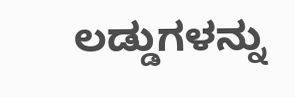ಲಡ್ಡುಗಳನ್ನು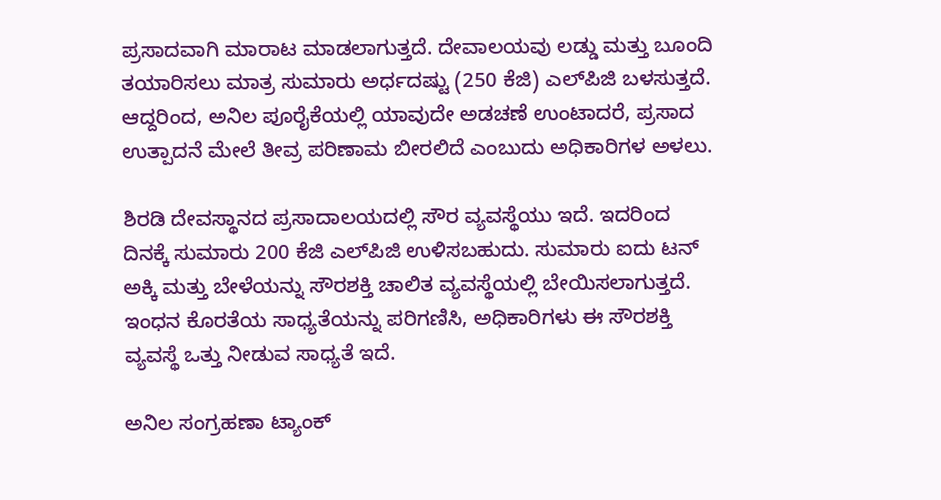ಪ್ರಸಾದವಾಗಿ ಮಾರಾಟ ಮಾಡಲಾಗುತ್ತದೆ. ದೇವಾಲಯವು ಲಡ್ಡು ಮತ್ತು ಬೂಂದಿ ತಯಾರಿಸಲು ಮಾತ್ರ ಸುಮಾರು ಅರ್ಧದಷ್ಟು (250 ಕೆಜಿ) ಎಲ್‌ಪಿಜಿ ಬಳಸುತ್ತದೆ. ಆದ್ದರಿಂದ, ಅನಿಲ ಪೂರೈಕೆಯಲ್ಲಿ ಯಾವುದೇ ಅಡಚಣೆ ಉಂಟಾದರೆ, ಪ್ರಸಾದ ಉತ್ಪಾದನೆ ಮೇಲೆ ತೀವ್ರ ಪರಿಣಾಮ ಬೀರಲಿದೆ ಎಂಬುದು ಅಧಿಕಾರಿಗಳ ಅಳಲು.

ಶಿರಡಿ ದೇವಸ್ಥಾನದ ಪ್ರಸಾದಾಲಯದಲ್ಲಿ ಸೌರ ವ್ಯವಸ್ಥೆಯು ಇದೆ. ಇದರಿಂದ ದಿನಕ್ಕೆ ಸುಮಾರು 200 ಕೆಜಿ ಎಲ್‌ಪಿಜಿ ಉಳಿಸಬಹುದು. ಸುಮಾರು ಐದು ಟನ್ ಅಕ್ಕಿ ಮತ್ತು ಬೇಳೆಯನ್ನು ಸೌರಶಕ್ತಿ ಚಾಲಿತ ವ್ಯವಸ್ಥೆಯಲ್ಲಿ ಬೇಯಿಸಲಾಗುತ್ತದೆ. ಇಂಧನ ಕೊರತೆಯ ಸಾಧ್ಯತೆಯನ್ನು ಪರಿಗಣಿಸಿ, ಅಧಿಕಾರಿಗಳು ಈ ಸೌರಶಕ್ತಿ ವ್ಯವಸ್ಥೆ ಒತ್ತು ನೀಡುವ ಸಾಧ್ಯತೆ ಇದೆ.

ಅನಿಲ ಸಂಗ್ರಹಣಾ ಟ್ಯಾಂಕ್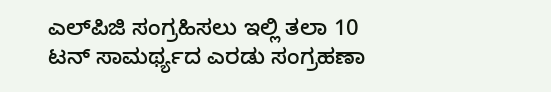ಎಲ್‌ಪಿಜಿ ಸಂಗ್ರಹಿಸಲು ಇಲ್ಲಿ ತಲಾ 10 ಟನ್ ಸಾಮರ್ಥ್ಯದ ಎರಡು ಸಂಗ್ರಹಣಾ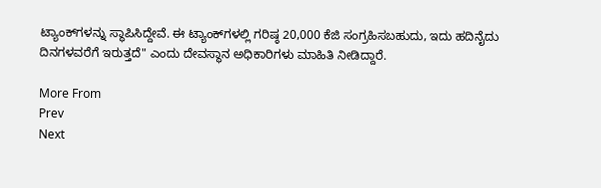ಟ್ಯಾಂಕ್‌ಗಳನ್ನು ಸ್ಥಾಪಿಸಿದ್ದೇವೆ. ಈ ಟ್ಯಾಂಕ್‌ಗಳಲ್ಲಿ ಗರಿಷ್ಠ 20,000 ಕೆಜಿ ಸಂಗ್ರಹಿಸಬಹುದು, ಇದು ಹದಿನೈದು ದಿನಗಳವರೆಗೆ ಇರುತ್ತದೆ" ಎಂದು ದೇವಸ್ಥಾನ ಅಧಿಕಾರಿಗಳು ಮಾಹಿತಿ ನೀಡಿದ್ದಾರೆ.

More From
Prev
Next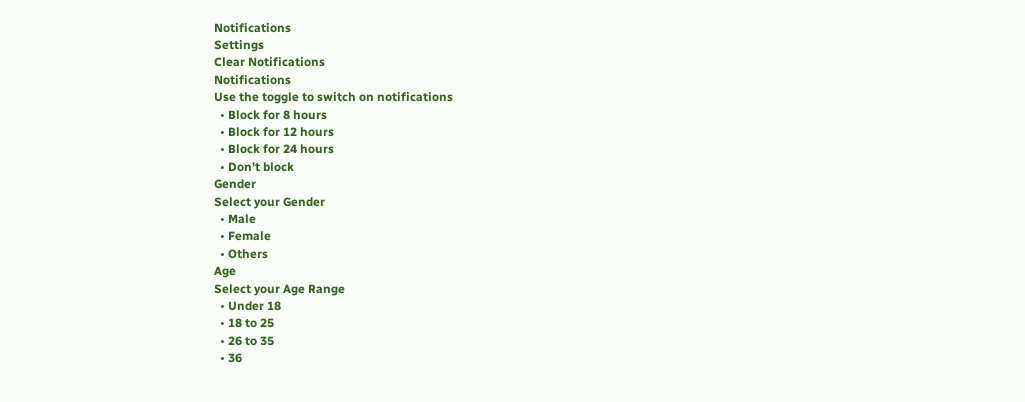Notifications
Settings
Clear Notifications
Notifications
Use the toggle to switch on notifications
  • Block for 8 hours
  • Block for 12 hours
  • Block for 24 hours
  • Don't block
Gender
Select your Gender
  • Male
  • Female
  • Others
Age
Select your Age Range
  • Under 18
  • 18 to 25
  • 26 to 35
  • 36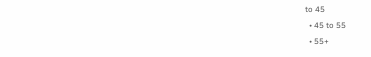to 45
  • 45 to 55
  • 55+